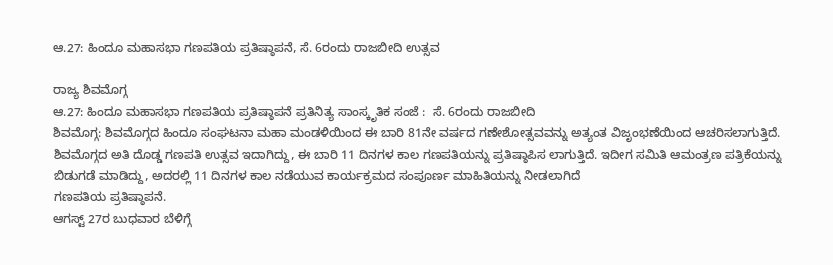ಆ.27: ಹಿಂದೂ ಮಹಾಸಭಾ ಗಣಪತಿಯ ಪ್ರತಿಷ್ಠಾಪನೆ, ಸೆ. 6ರಂದು ರಾಜಬೀದಿ ಉತ್ಸವ

ರಾಜ್ಯ ಶಿವಮೊಗ್ಗ
ಆ.27: ಹಿಂದೂ ಮಹಾಸಭಾ ಗಣಪತಿಯ ಪ್ರತಿಷ್ಠಾಪನೆ ಪ್ರತಿನಿತ್ಯ ಸಾಂಸ್ಕೃತಿಕ ಸಂಜೆ :  ಸೆ. 6ರಂದು ರಾಜಬೀದಿ
ಶಿವಮೊಗ್ಗ: ಶಿವಮೊಗ್ಗದ ಹಿಂದೂ ಸಂಘಟನಾ ಮಹಾ ಮಂಡಳಿಯಿಂದ ಈ ಬಾರಿ 81ನೇ ವರ್ಷದ ಗಣೇಶೋತ್ಸವವನ್ನು ಅತ್ಯಂತ ವಿಜೃಂಭಣೆಯಿಂದ ಆಚರಿಸಲಾಗುತ್ತಿದೆ. ಶಿವಮೊಗ್ಗದ ಅತಿ ದೊಡ್ಡ ಗಣಪತಿ ಉತ್ಸವ ಇದಾಗಿದ್ದು, ಈ ಬಾರಿ 11 ದಿನಗಳ ಕಾಲ ಗಣಪತಿಯನ್ನು ಪ್ರತಿಷ್ಠಾಪಿಸ ಲಾಗುತ್ತಿದೆ. ಇದೀಗ ಸಮಿತಿ ಆಮಂತ್ರಣ ಪತ್ರಿಕೆಯನ್ನು ಬಿಡುಗಡೆ ಮಾಡಿದ್ದು, ಅದರಲ್ಲಿ 11 ದಿನಗಳ ಕಾಲ ನಡೆಯುವ ಕಾರ್ಯಕ್ರಮದ ಸಂಪೂರ್ಣ ಮಾಹಿತಿಯನ್ನು ನೀಡಲಾಗಿದೆ
ಗಣಪತಿಯ ಪ್ರತಿಷ್ಠಾಪನೆ.
ಆಗಸ್ಟ್ 27ರ ಬುಧವಾರ ಬೆಳಿಗ್ಗೆ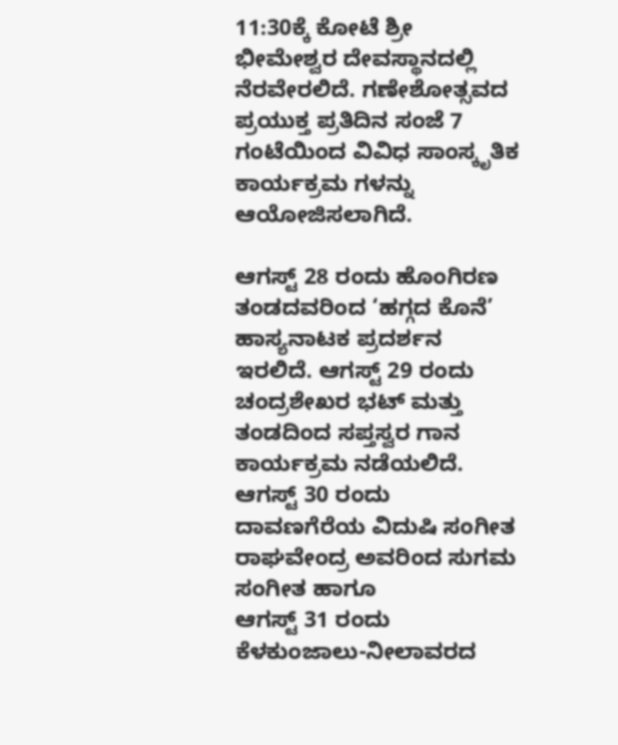11:30ಕ್ಕೆ ಕೋಟೆ ಶ್ರೀ ಭೀಮೇಶ್ವರ ದೇವಸ್ಥಾನದಲ್ಲಿ ನೆರವೇರಲಿದೆ. ಗಣೇಶೋತ್ಸವದ ಪ್ರಯುಕ್ತ ಪ್ರತಿದಿನ ಸಂಜೆ 7 ಗಂಟೆಯಿಂದ ವಿವಿಧ ಸಾಂಸ್ಕೃತಿಕ ಕಾರ್ಯಕ್ರಮ ಗಳನ್ನು ಆಯೋಜಿಸಲಾಗಿದೆ.

ಆಗಸ್ಟ್ 28 ರಂದು ಹೊಂಗಿರಣ ತಂಡದವರಿಂದ ‘ಹಗ್ಗದ ಕೊನೆ’ ಹಾಸ್ಯನಾಟಕ ಪ್ರದರ್ಶನ ಇರಲಿದೆ. ಆಗಸ್ಟ್ 29 ರಂದು ಚಂದ್ರಶೇಖರ ಭಟ್ ಮತ್ತು ತಂಡದಿಂದ ಸಪ್ತಸ್ವರ ಗಾನ ಕಾರ್ಯಕ್ರಮ ನಡೆಯಲಿದೆ. ಆಗಸ್ಟ್ 30 ರಂದು ದಾವಣಗೆರೆಯ ವಿದುಷಿ ಸಂಗೀತ ರಾಘವೇಂದ್ರ ಅವರಿಂದ ಸುಗಮ ಸಂಗೀತ ಹಾಗೂ
ಆಗಸ್ಟ್ 31 ರಂದು ಕೆಳಕುಂಜಾಲು-ನೀಲಾವರದ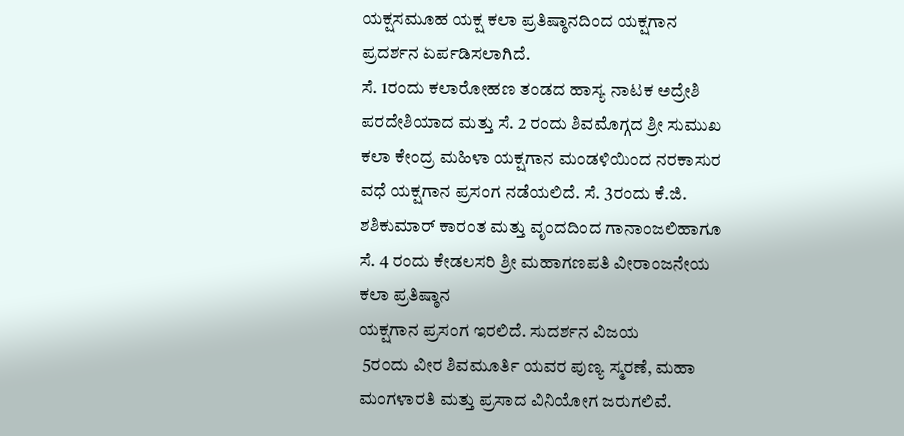ಯಕ್ಷಸಮೂಹ ಯಕ್ಷ ಕಲಾ ಪ್ರತಿಷ್ಠಾನದಿಂದ ಯಕ್ಷಗಾನ ಪ್ರದರ್ಶನ ಏರ್ಪಡಿಸಲಾಗಿದೆ.
ಸೆ. 1ರಂದು ಕಲಾರೋಹಣ ತಂಡದ ಹಾಸ್ಯ ನಾಟಕ ಅದ್ರೇಶಿ ಪರದೇಶಿಯಾದ ಮತ್ತು ಸೆ. 2 ರಂದು ಶಿವಮೊಗ್ಗದ ಶ್ರೀ ಸುಮುಖ ಕಲಾ ಕೇಂದ್ರ ಮಹಿಳಾ ಯಕ್ಷಗಾನ ಮಂಡಳಿಯಿಂದ ನರಕಾಸುರ ವಧೆ ಯಕ್ಷಗಾನ ಪ್ರಸಂಗ ನಡೆಯಲಿದೆ. ಸೆ. 3ರಂದು ಕೆ.ಜಿ. ಶಶಿಕುಮಾರ್ ಕಾರಂತ ಮತ್ತು ವೃಂದದಿಂದ ಗಾನಾಂಜಲಿಹಾಗೂ ಸೆ. 4 ರಂದು ಕೇಡಲಸರಿ ಶ್ರೀ ಮಹಾಗಣಪತಿ ವೀರಾಂಜನೇಯ ಕಲಾ ಪ್ರತಿಷ್ಠಾನ
ಯಕ್ಷಗಾನ ಪ್ರಸಂಗ ಇರಲಿದೆ. ಸುದರ್ಶನ ವಿಜಯ
 5ರ೦ದು ವೀರ ಶಿವಮೂರ್ತಿ ಯವರ ಪುಣ್ಯ ಸ್ಮರಣೆ, ಮಹಾ ಮಂಗಳಾರತಿ ಮತ್ತು ಪ್ರಸಾದ ವಿನಿಯೋಗ ಜರುಗಲಿವೆ.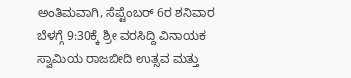ಅಂತಿಮವಾಗಿ, ಸೆಪ್ಟೆಂಬರ್ 6ರ ಶನಿವಾರ ಬೆಳಗ್ಗೆ 9:30ಕ್ಕೆ ಶ್ರೀ ವರಸಿದ್ದಿ ವಿನಾಯಕ ಸ್ವಾಮಿಯ ರಾಜಬೀದಿ ಉತ್ಸವ ಮತ್ತು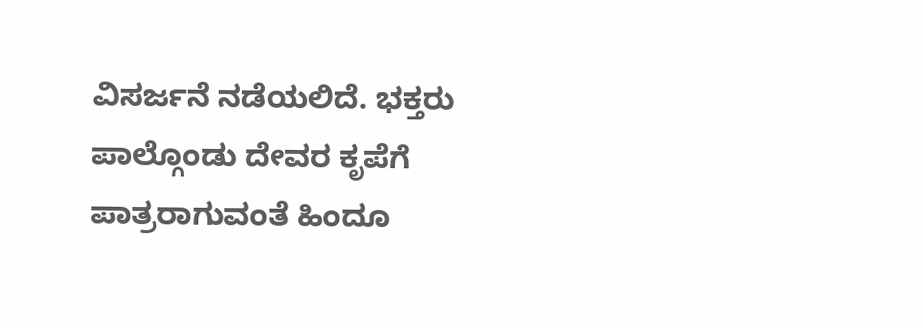ವಿಸರ್ಜನೆ ನಡೆಯಲಿದೆ. ಭಕ್ತರು ಪಾಲ್ಗೊಂಡು ದೇವರ ಕೃಪೆಗೆ ಪಾತ್ರರಾಗುವಂತೆ ಹಿಂದೂ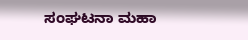ಸಂಘಟನಾ ಮಹಾ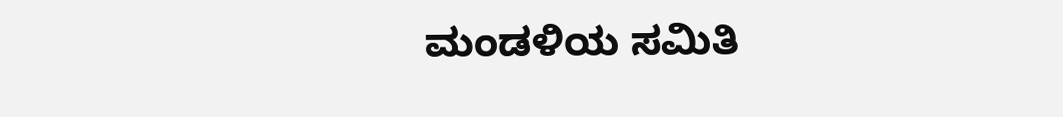ಮಂಡಳಿಯ ಸಮಿತಿ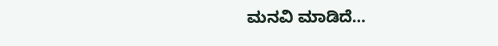ಮನವಿ ಮಾಡಿದೆ…